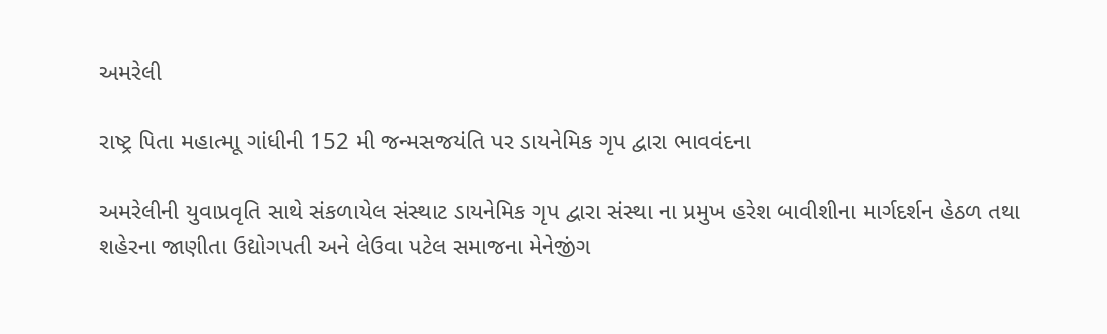અમરેલી

રાષ્ટ્ર પિતા મહાત્માૂ ગાંધીની 152 મી જન્મસજયંતિ પર ડાયનેમિક ગૃપ દ્વારા ભાવવંદના

અમરેલીની યુવાપ્રવૃતિ સાથે સંકળાયેલ સંસ્થાટ ડાયનેમિક ગૃપ દ્વારા સંસ્થા ના પ્રમુખ હરેશ બાવીશીના માર્ગદર્શન હેઠળ તથા શહેરના જાણીતા ઉદ્યોગપતી અને લેઉવા પટેલ સમાજના મેનેજીંગ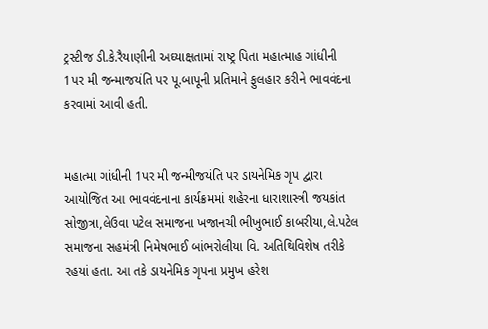ટ્રસ્ટીજ ડી.કે.રૈયાણીની અઘ્યાક્ષતામાં રાષ્ટ્ર પિતા મહાત્માહ ગાંધીની 1પર મી જન્માજયંતિ પર પૂ.બાપૂની પ્રતિમાને ફુલહાર કરીને ભાવવંદના કરવામાં આવી હતી.


મહાત્મા ગાંધીની 1પર મી જન્મીજયંતિ પર ડાયનેમિક ગૃપ દ્વારા આયોજિત આ ભાવવંદનાના કાર્યક્રમમાં શહેરના ધારાશાસ્ત્રી જયકાંત સોજીત્રા,લેઉવા પટેલ સમાજના ખજાનચી ભીખુભાઈ કાબરીયા,લે.પટેલ સમાજના સહમંત્રી નિમેષભાઈ બાંભરોલીયા વિ. અતિથિવિશેષ તરીકે રહયાં હતા. આ તકે ડાયનેમિક ગૃપના પ્રમુખ હરેશ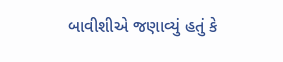બાવીશીએ જણાવ્યું હતું કે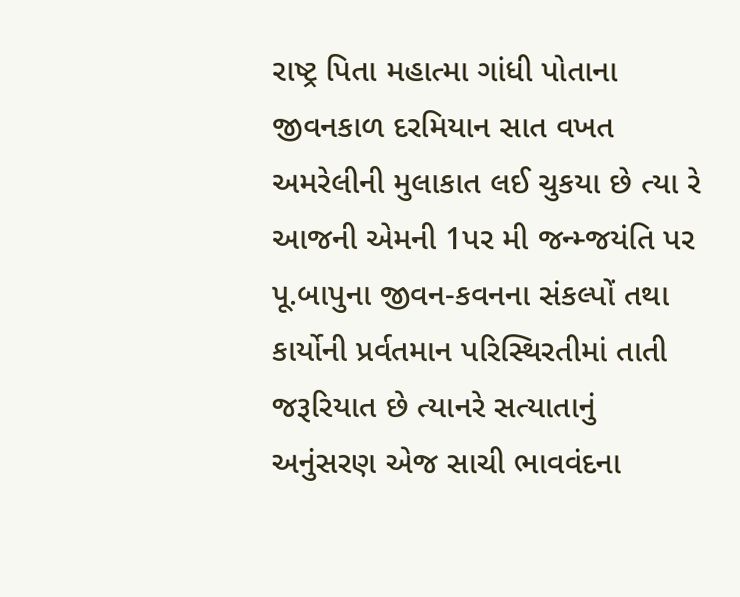રાષ્ટ્ર પિતા મહાત્મા ગાંધી પોતાના જીવનકાળ દરમિયાન સાત વખત અમરેલીની મુલાકાત લઈ ચુકયા છે ત્યા રે આજની એમની 1પર મી જન્મ્જયંતિ પર પૂ.બાપુના જીવન-કવનના સંકલ્પોં તથા કાર્યોની પ્રર્વતમાન પરિસ્થિરતીમાં તાતી જરૂરિયાત છે ત્યાનરે સત્યાતાનું અનુંસરણ એજ સાચી ભાવવંદના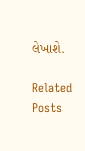લેખાશે.

Related Posts